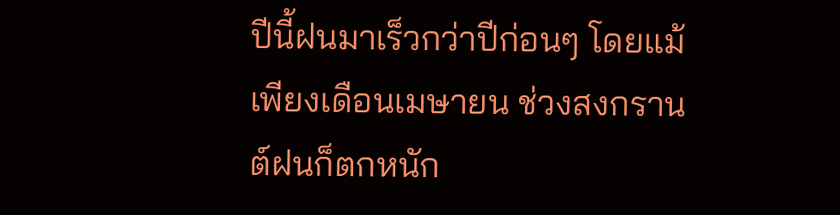ปีนี้ฝนมาเร็วกว่าปีก่อนๆ โดยแม้เพียงเดือนเมษายน ช่วงสงกรานต์ฝนก็ตกหนัก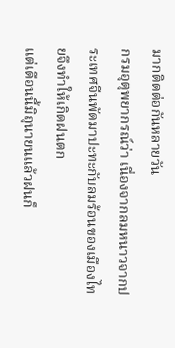มากติดต่อกันหลายวัน
กรมอุตุพยากรณ์ว่า เนื่องจากลมหนาวจากประเทศจีนพัดมาปะทะกับลมร้อนของเมืองไทยจึงทำให้เกิดฝนตก
แต่เดือนนี้มิถุนายนแล้วฝนก็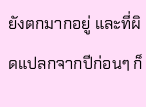ยังตกมากอยู่ และที่ผิดแปลกจากปีก่อนๆ ก็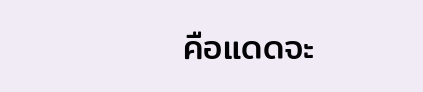คือแดดจะ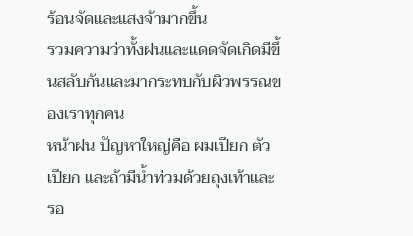ร้อนจัดและแสงจ้ามากขึ้น
รวมความว่าทั้งฝนและแดดจัดเกิดมีขึ้นสลับกันและมากระทบกับผิวพรรณของเราทุกคน
หน้าฝน ปัญหาใหญ่คือ ผมเปียก ตัวเปียก และถ้ามีน้ำท่วมด้วยถุงเท้าและรอ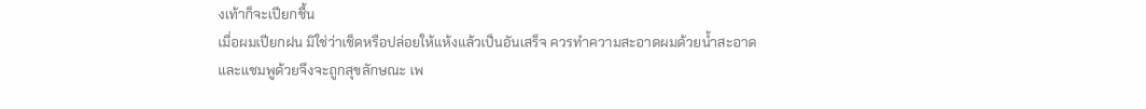งเท้าก็จะเปียกชื้น
เมื่อผมเปียกฝน มิใช่ว่าเช็ดหรือปล่อยให้แห้งแล้วเป็นอันเสร็จ ควรทำความสะอาดผมด้วยน้ำสะอาด
และแชมพูด้วยจึงจะถูกสุขลักษณะ เพ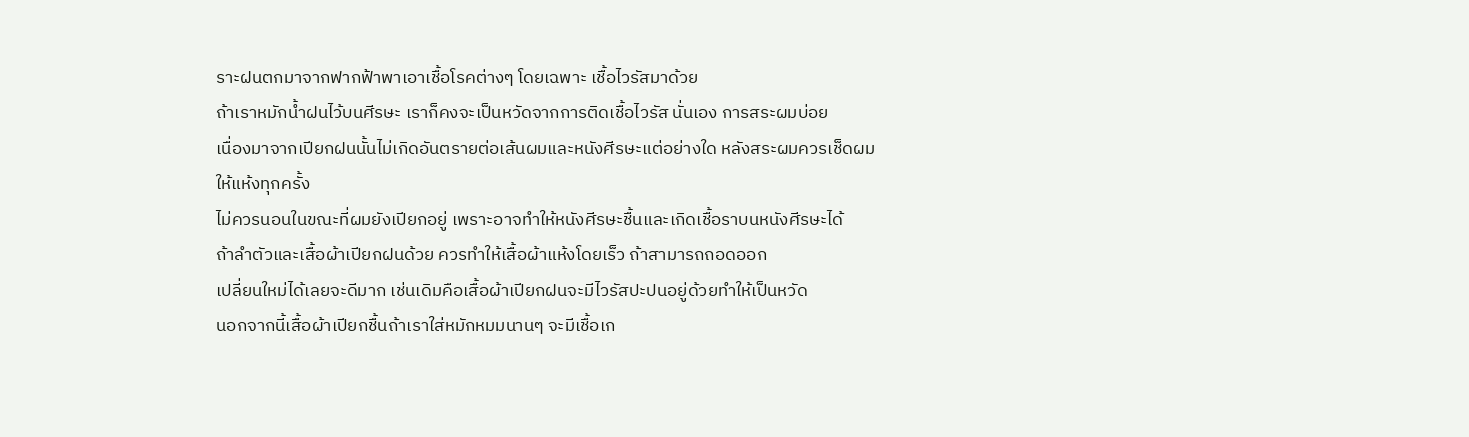ราะฝนตกมาจากฟากฟ้าพาเอาเชื้อโรคต่างๆ โดยเฉพาะ เชื้อไวรัสมาด้วย
ถ้าเราหมักน้ำฝนไว้บนศีรษะ เราก็คงจะเป็นหวัดจากการติดเชื้อไวรัส นั่นเอง การสระผมบ่อย
เนื่องมาจากเปียกฝนนั้นไม่เกิดอันตรายต่อเส้นผมและหนังศีรษะแต่อย่างใด หลังสระผมควรเช็ดผมให้แห้งทุกครั้ง
ไม่ควรนอนในขณะที่ผมยังเปียกอยู่ เพราะอาจทำให้หนังศีรษะชื้นและเกิดเชื้อราบนหนังศีรษะได้
ถ้าลำตัวและเสื้อผ้าเปียกฝนด้วย ควรทำให้เสื้อผ้าแห้งโดยเร็ว ถ้าสามารถถอดออก
เปลี่ยนใหม่ได้เลยจะดีมาก เช่นเดิมคือเสื้อผ้าเปียกฝนจะมีไวรัสปะปนอยู่ด้วยทำให้เป็นหวัด
นอกจากนี้เสื้อผ้าเปียกชื้นถ้าเราใส่หมักหมมนานๆ จะมีเชื้อเก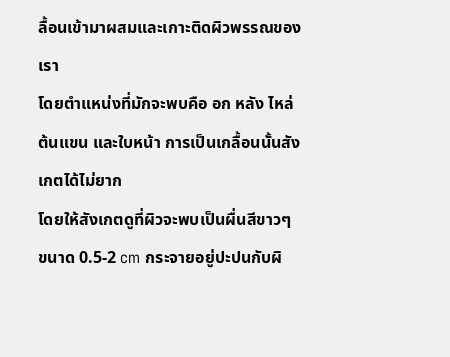ลื้อนเข้ามาผสมและเกาะติดผิวพรรณของเรา
โดยตำแหน่งที่มักจะพบคือ อก หลัง ไหล่ ต้นแขน และใบหน้า การเป็นเกลื้อนนั้นสังเกตได้ไม่ยาก
โดยให้สังเกตดูที่ผิวจะพบเป็นผื่นสีขาวๆ ขนาด 0.5-2 cm กระจายอยู่ปะปนกับผิ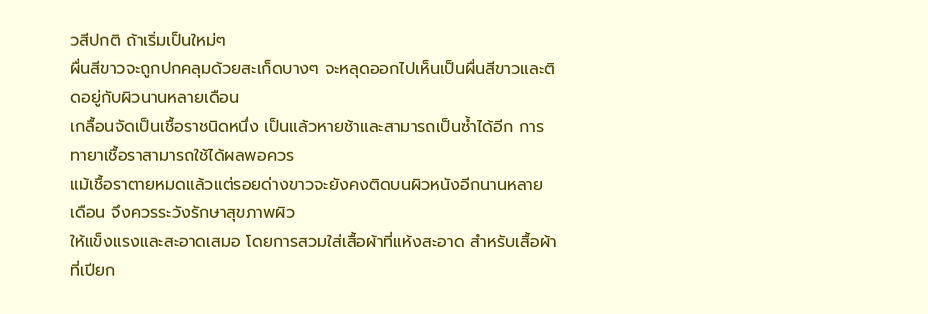วสีปกติ ถ้าเริ่มเป็นใหม่ๆ
ผื่นสีขาวจะถูกปกคลุมด้วยสะเก็ดบางๆ จะหลุดออกไปเห็นเป็นผื่นสีขาวและติดอยู่กับผิวนานหลายเดือน
เกลื้อนจัดเป็นเชื้อราชนิดหนึ่ง เป็นแล้วหายช้าและสามารถเป็นซ้ำได้อีก การทายาเชื้อราสามารถใช้ได้ผลพอควร
แม้เชื้อราตายหมดแล้วแต่รอยด่างขาวจะยังคงติดบนผิวหนังอีกนานหลายเดือน จึงควรระวังรักษาสุขภาพผิว
ให้แข็งแรงและสะอาดเสมอ โดยการสวมใส่เสื้อผ้าที่แห้งสะอาด สำหรับเสื้อผ้าที่เปียก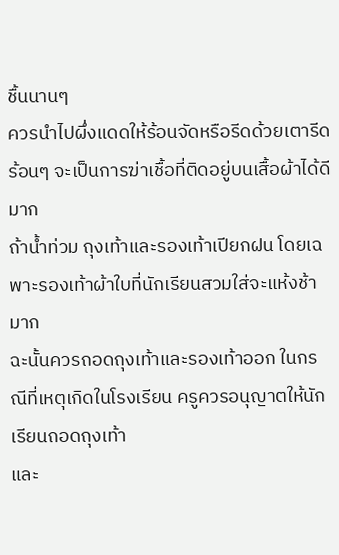ชื้นนานๆ
ควรนำไปผึ่งแดดให้ร้อนจัดหรือรีดด้วยเตารีดร้อนๆ จะเป็นการฆ่าเชื้อที่ติดอยู่บนเสื้อผ้าได้ดีมาก
ถ้าน้ำท่วม ถุงเท้าและรองเท้าเปียกฝน โดยเฉพาะรองเท้าผ้าใบที่นักเรียนสวมใส่จะแห้งช้ามาก
ฉะนั้นควรถอดถุงเท้าและรองเท้าออก ในกรณีที่เหตุเกิดในโรงเรียน ครูควรอนุญาตให้นักเรียนถอดถุงเท้า
และ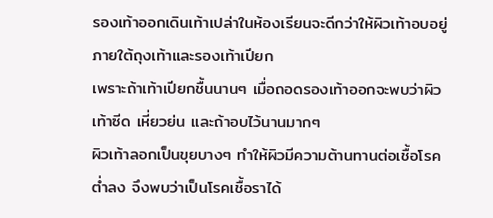รองเท้าออกเดินเท้าเปล่าในห้องเรียนจะดีกว่าให้ผิวเท้าอบอยู่ภายใต้ถุงเท้าและรองเท้าเปียก
เพราะถ้าเท้าเปียกชื้นนานๆ เมื่อถอดรองเท้าออกจะพบว่าผิวเท้าซีด เหี่ยวย่น และถ้าอบไว้นานมากๆ
ผิวเท้าลอกเป็นขุยบางๆ ทำให้ผิวมีความต้านทานต่อเชื้อโรคต่ำลง จึงพบว่าเป็นโรคเชื้อราได้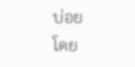บ่อย
โดย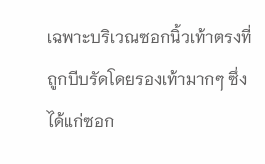เฉพาะบริเวณซอกนิ้วเท้าตรงที่ถูกบีบรัดโดยรองเท้ามากๆ ซึ่งได้แก่ซอก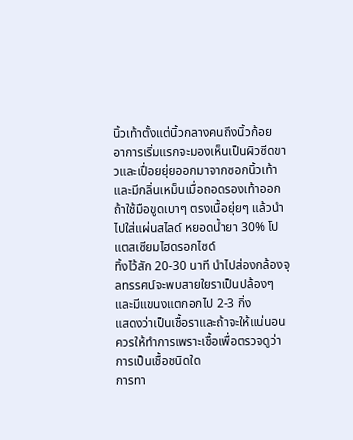นิ้วเท้าตั้งแต่นิ้วกลางคนถึงนิ้วก้อย
อาการเริ่มแรกจะมองเห็นเป็นผิวซีดขาวและเปื่อยยุ่ยออกมาจากซอกนิ้วเท้าและมีกลิ่นเหม็นเมื่อถอดรองเท้าออก
ถ้าใช้มือขูดเบาๆ ตรงเนื้อยุ่ยๆ แล้วนำไปใส่แผ่นสไลด์ หยอดน้ำยา 30% โปแตสเซียมไฮดรอกไซด์
ทิ้งไว้สัก 20-30 นาที นำไปส่องกล้องจุลทรรศน์จะพบสายใยราเป็นปล้องๆ และมีแขนงแตกอกไป 2-3 กิ่ง
แสดงว่าเป็นเชื้อราและถ้าจะให้แน่นอนควรให้ทำการเพราะเชื้อเพื่อตรวจดูว่าการเป็นเชื้อชนิดใด
การทา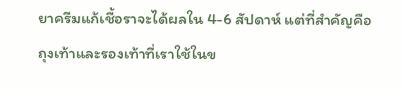ยาครีมแก้เชื้อราจะได้ผลใน 4-6 สัปดาห์ แต่ที่สำคัญคือ ถุงเท้าและรองเท้าที่เราใช้ในข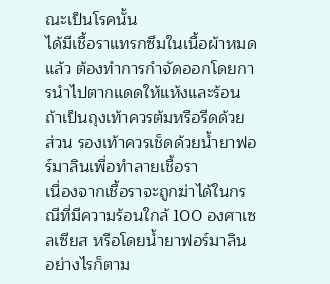ณะเป็นโรคนั้น
ได้มีเชื้อราแทรกซึมในเนื้อผ้าหมดแล้ว ต้องทำการกำจัดออกโดยการนำไปตากแดดให้แห้งและร้อน
ถ้าเป็นถุงเท้าควรต้มหรือรีดด้วย ส่วน รองเท้าควรเช็ดด้วยน้ำยาฟอร์มาลินเพื่อทำลายเชื้อรา
เนื่องจากเชื้อราจะถูกฆ่าได้ในกรณีที่มีความร้อนใกล้ 100 องศาเซลเซียส หรือโดยน้ำยาฟอร์มาลิน
อย่างไรก็ตาม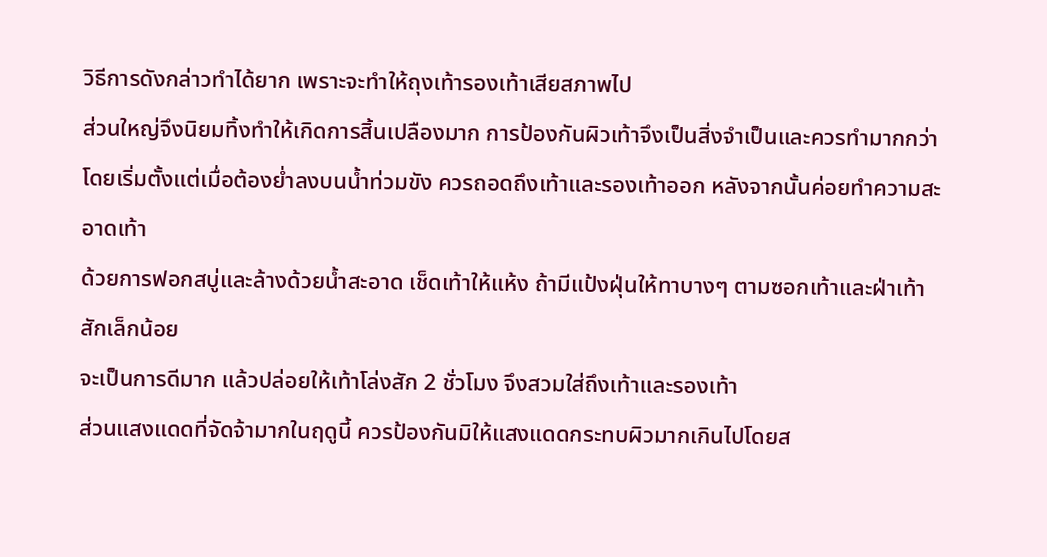วิธีการดังกล่าวทำได้ยาก เพราะจะทำให้ถุงเท้ารองเท้าเสียสภาพไป
ส่วนใหญ่จึงนิยมทิ้งทำให้เกิดการสิ้นเปลืองมาก การป้องกันผิวเท้าจึงเป็นสิ่งจำเป็นและควรทำมากกว่า
โดยเริ่มตั้งแต่เมื่อต้องย่ำลงบนน้ำท่วมขัง ควรถอดถึงเท้าและรองเท้าออก หลังจากนั้นค่อยทำความสะอาดเท้า
ด้วยการฟอกสบู่และล้างด้วยน้ำสะอาด เช็ดเท้าให้แห้ง ถ้ามีแป้งฝุ่นให้ทาบางๆ ตามซอกเท้าและฝ่าเท้าสักเล็กน้อย
จะเป็นการดีมาก แล้วปล่อยให้เท้าโล่งสัก 2 ชั่วโมง จึงสวมใส่ถึงเท้าและรองเท้า
ส่วนแสงแดดที่จัดจ้ามากในฤดูนี้ ควรป้องกันมิให้แสงแดดกระทบผิวมากเกินไปโดยส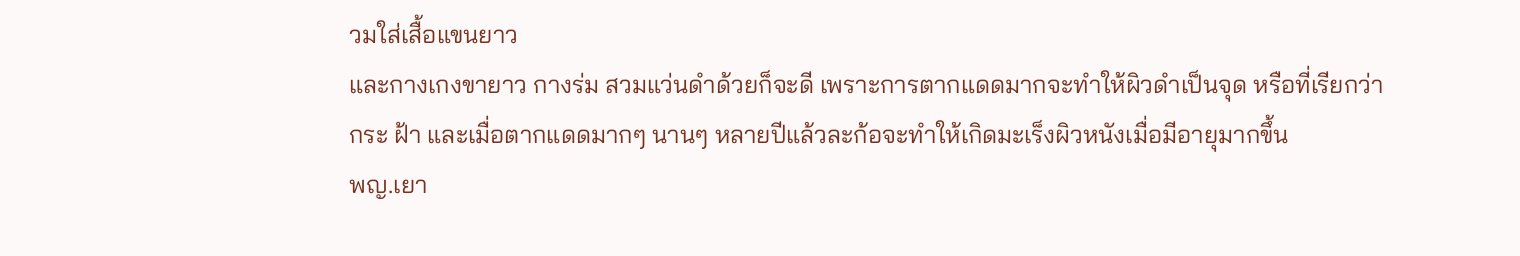วมใส่เสื้อแขนยาว
และกางเกงขายาว กางร่ม สวมแว่นดำด้วยก็จะดี เพราะการตากแดดมากจะทำให้ผิวดำเป็นจุด หรือที่เรียกว่า
กระ ฝ้า และเมื่อตากแดดมากๆ นานๆ หลายปีแล้วละก้อจะทำให้เกิดมะเร็งผิวหนังเมื่อมีอายุมากขึ้น
พญ.เยา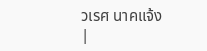วเรศ นาคแจ้ง
|